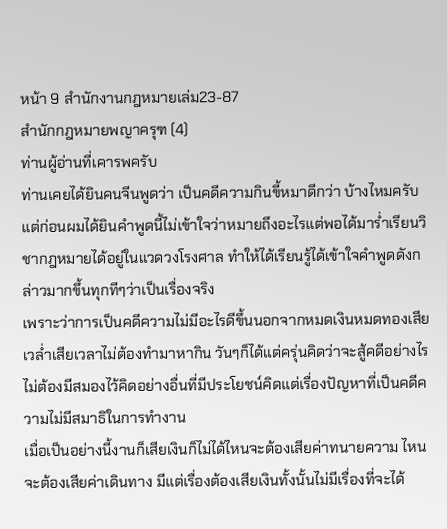หน้า 9 สำนักงานกฎหมายเล่ม23-87
สำนักกฎหมายพญาครุฑ (4)
ท่านผู้อ่านที่เคารพครับ
ท่านเคยได้ยินคนจีนพูดว่า เป็นคดีความกินขี้หมาดีกว่า บ้างไหมครับ
แต่ก่อนผมได้ยินคำพูดนี้ไม่เข้าใจว่าหมายถึงอะไรแต่พอได้มาร่ำเรียนวิชากฎหมายได้อยู่ในแวดวงโรงศาล ทำให้ได้เรียนรู้ได้เข้าใจคำพูดดังกล่าวมากขึ้นทุกทีๆว่าเป็นเรื่องจริง
เพราะว่าการเป็นคดีความไม่มีอะไรดีขึ้นนอกจากหมดเงินหมดทองเสียเวล่ำเสียเวลาไม่ต้องทำมาหากิน วันๆก็ได้แต่ครุ่นคิดว่าจะสู้คดีอย่างไร ไม่ต้องมีสมองไว้คิดอย่างอื่นที่มีประโยชน์คิดแต่เรื่องปัญหาที่เป็นคดีความไม่มีสมาธิในการทำงาน
เมื่อเป็นอย่างนี้งานก็เสียเงินก็ไม่ได้ไหนจะต้องเสียค่าทนายความ ไหนจะต้องเสียค่าเดินทาง มีแต่เรื่องต้องเสียเงินทั้งนั้นไม่มีเรื่องที่จะได้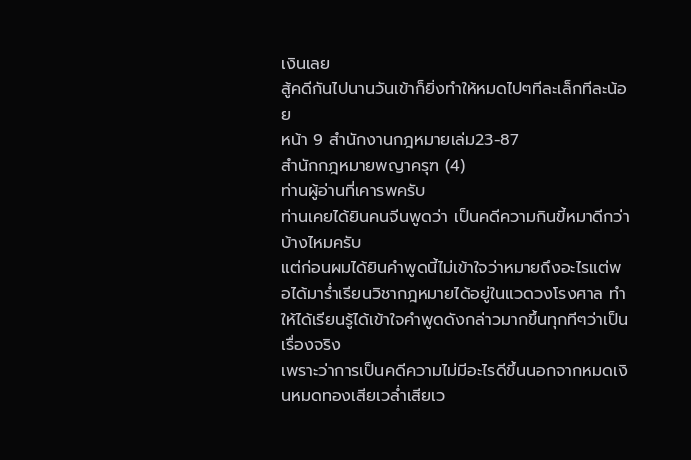เงินเลย
สู้คดีกันไปนานวันเข้าก็ยิ่งทำให้หมดไปๆทีละเล็กทีละน้อย
หน้า 9 สำนักงานกฎหมายเล่ม23-87
สำนักกฎหมายพญาครุฑ (4)
ท่านผู้อ่านที่เคารพครับ
ท่านเคยได้ยินคนจีนพูดว่า เป็นคดีความกินขี้หมาดีกว่า บ้างไหมครับ
แต่ก่อนผมได้ยินคำพูดนี้ไม่เข้าใจว่าหมายถึงอะไรแต่พอได้มาร่ำเรียนวิชากฎหมายได้อยู่ในแวดวงโรงศาล ทำให้ได้เรียนรู้ได้เข้าใจคำพูดดังกล่าวมากขึ้นทุกทีๆว่าเป็นเรื่องจริง
เพราะว่าการเป็นคดีความไม่มีอะไรดีขึ้นนอกจากหมดเงินหมดทองเสียเวล่ำเสียเว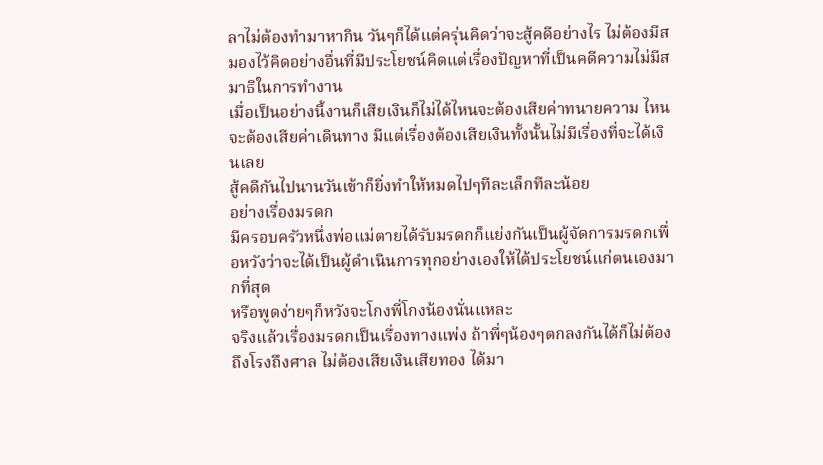ลาไม่ต้องทำมาหากิน วันๆก็ได้แต่ครุ่นคิดว่าจะสู้คดีอย่างไร ไม่ต้องมีสมองไว้คิดอย่างอื่นที่มีประโยชน์คิดแต่เรื่องปัญหาที่เป็นคดีความไม่มีสมาธิในการทำงาน
เมื่อเป็นอย่างนี้งานก็เสียเงินก็ไม่ได้ไหนจะต้องเสียค่าทนายความ ไหนจะต้องเสียค่าเดินทาง มีแต่เรื่องต้องเสียเงินทั้งนั้นไม่มีเรื่องที่จะได้เงินเลย
สู้คดีกันไปนานวันเข้าก็ยิ่งทำให้หมดไปๆทีละเล็กทีละน้อย
อย่างเรื่องมรดก
มีครอบครัวหนึ่งพ่อแม่ตายได้รับมรดกก็แย่งกันเป็นผู้จัดการมรดกเพื่อหวังว่าจะได้เป็นผู้ดำเนินการทุกอย่างเองให้ได้ประโยชน์แก่ตนเองมากที่สุด
หรือพูดง่ายๆก็หวังจะโกงพี่โกงน้องนั่นแหละ
จริงแล้วเรื่องมรดกเป็นเรื่องทางแพ่ง ถ้าพี่ๆน้องๆตกลงกันได้ก็ไม่ต้องถึงโรงถึงศาล ไม่ต้องเสียเงินเสียทอง ได้มา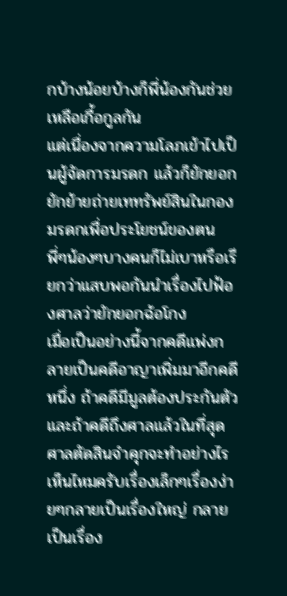กบ้างน้อยบ้างก็พี่น้องกันช่วยเหลือเกื้อกูลกัน
แต่เนื่องจากความโลภเข้าไปเป็นผู้จัดการมรดก แล้วก็ยักยอกยักย้ายถ่ายเททรัพย์สินในกองมรดกเพื่อประโยชน์ของตน
พี่ๆน้องๆบางคนก็ไม่เบาหรือเรียกว่าแสบพอกันนำเรื่องไปฟ้องศาลว่ายักยอกฉ้อโกง
เมื่อเป็นอย่างนี้จากคดีแพ่งกลายเป็นคดีอาญาเพิ่มมาอีกคดีหนึ่ง ถ้าคดีมีมูลต้องประกันตัวและถ้าคดีถึงศาลแล้วในที่สุดศาลตัดสินจำคุกจะทำอย่างไร
เห็นไหมครับเรื่องเล็กๆเรื่องง่ายๆกลายเป็นเรื่องใหญ่ กลายเป็นเรื่อง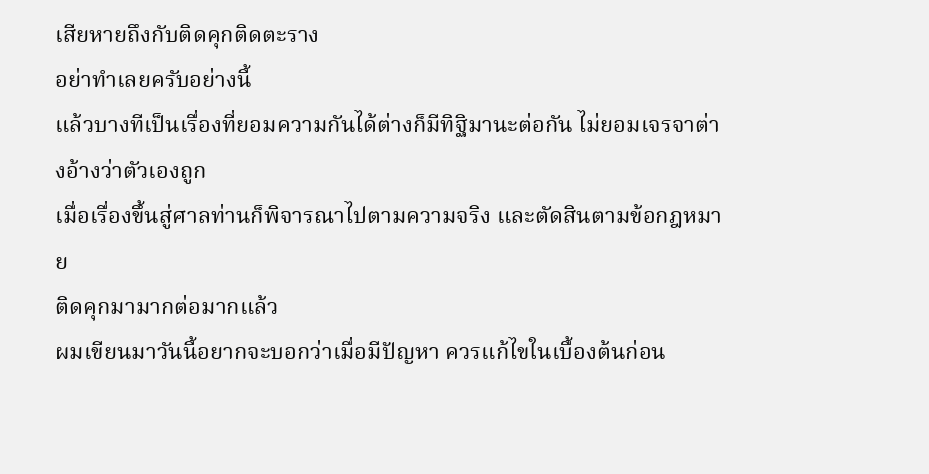เสียหายถึงกับติดคุกติดตะราง
อย่าทำเลยครับอย่างนี้
แล้วบางทีเป็นเรื่องที่ยอมความกันได้ต่างก็มีทิฐิมานะต่อกัน ไม่ยอมเจรจาต่างอ้างว่าตัวเองถูก
เมื่อเรื่องขึ้นสู่ศาลท่านก็พิจารณาไปตามความจริง และตัดสินตามข้อกฎหมาย
ติดคุกมามากต่อมากแล้ว
ผมเขียนมาวันนี้อยากจะบอกว่าเมื่อมีปัญหา ควรแก้ไขในเบื้องต้นก่อน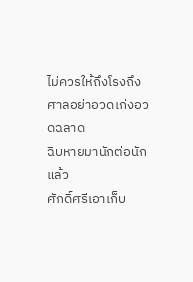ไม่ควรให้ถึงโรงถึงศาลอย่าอวดเก่งอวดฉลาด
ฉิบหายมานักต่อนักแล้ว
ศักดิ์ศรีเอาเก็บ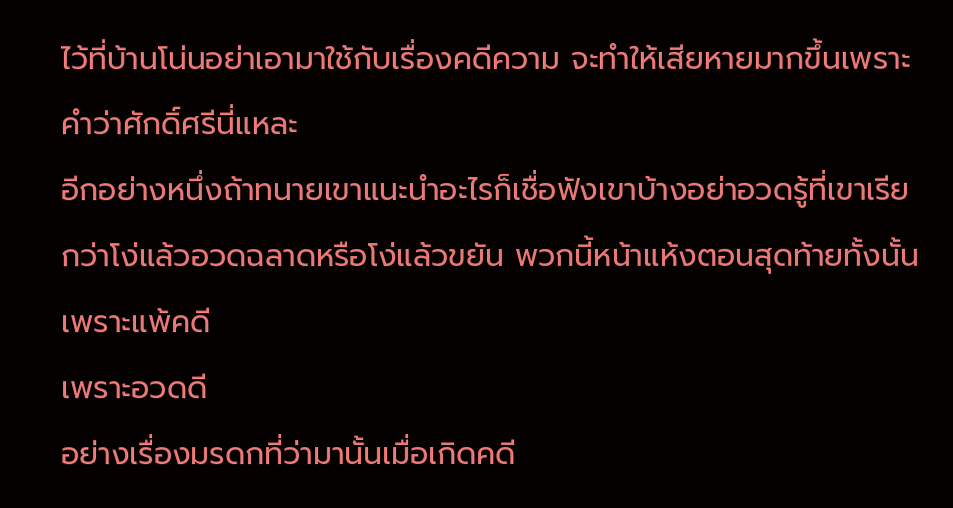ไว้ที่บ้านโน่นอย่าเอามาใช้กับเรื่องคดีความ จะทำให้เสียหายมากขึ้นเพราะคำว่าศักดิ์ศรีนี่แหละ
อีกอย่างหนึ่งถ้าทนายเขาแนะนำอะไรก็เชื่อฟังเขาบ้างอย่าอวดรู้ที่เขาเรียกว่าโง่แล้วอวดฉลาดหรือโง่แล้วขยัน พวกนี้หน้าแห้งตอนสุดท้ายทั้งนั้นเพราะแพ้คดี
เพราะอวดดี
อย่างเรื่องมรดกที่ว่ามานั้นเมื่อเกิดคดี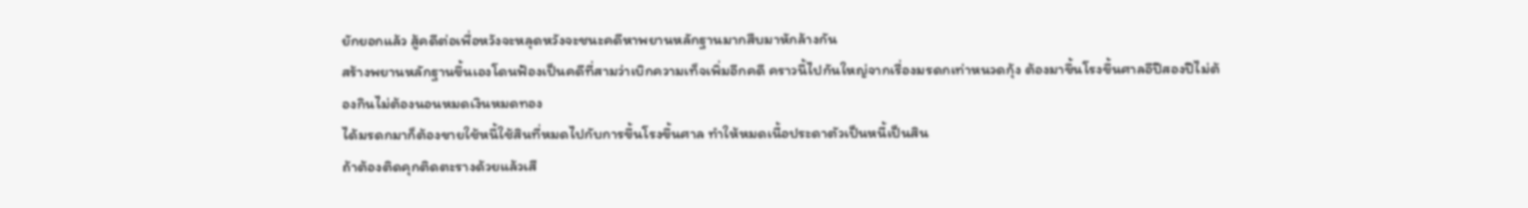ยักยอกแล้ว สู้คดีต่อเพื่อหวังจะหลุดหวังจะชนะคดีหาพยานหลักฐานมากสืบมาหักล้างกัน
สร้างพยานหลักฐานขึ้นเองโดนฟ้องเป็นคดีที่สามว่าเบิกความเท็จเพิ่มอีกคดี คราวนี้ไปกันใหญ่จากเรื่องมรดกเท่าหนวดกุ้ง ต้องมาขึ้นโรงขึ้นศาลอีปีสองปีไม่ต้องกินไม่ต้องนอนหมดเงินหมดทอง
ได้มรดกมาก็ต้องขายใช้หนี้ใช้สินที่หมดไปกับการขึ้นโรงขึ้นศาล ทำให้หมดเนื้อประดาตัวเป็นหนี้เป็นสิน
ถ้าต้องติดคุกติดตะรางด้วยแล้วเสี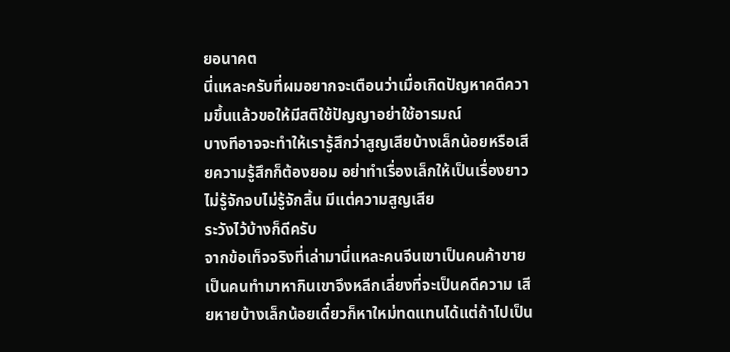ยอนาคต
นี่แหละครับที่ผมอยากจะเตือนว่าเมื่อเกิดปัญหาคดีความขึ้นแล้วขอให้มีสติใช้ปัญญาอย่าใช้อารมณ์
บางทีอาจจะทำให้เรารู้สึกว่าสูญเสียบ้างเล็กน้อยหรือเสียความรู้สึกก็ต้องยอม อย่าทำเรื่องเล็กให้เป็นเรื่องยาวไม่รู้จักจบไม่รู้จักสิ้น มีแต่ความสูญเสีย
ระวังไว้บ้างก็ดีครับ
จากข้อเท็จจริงที่เล่ามานี่แหละคนจีนเขาเป็นคนค้าขาย เป็นคนทำมาหากินเขาจึงหลีกเลี่ยงที่จะเป็นคดีความ เสียหายบ้างเล็กน้อยเดี๋ยวก็หาใหม่ทดแทนได้แต่ถ้าไปเป็น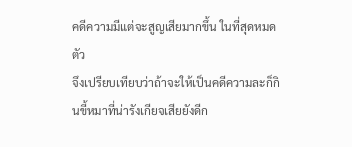คดีความมีแต่จะสูญเสียมากขึ้น ในที่สุดหมดตัว
จึงเปรียบเทียบว่าถ้าจะให้เป็นคดีความละก็กินขี้หมาที่น่ารังเกียจเสียยังดีก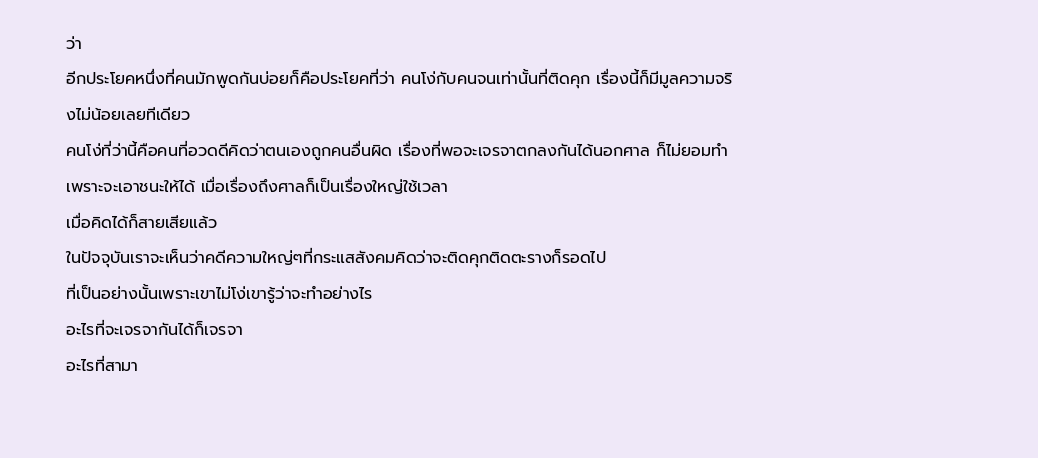ว่า
อีกประโยคหนึ่งที่คนมักพูดกันบ่อยก็คือประโยคที่ว่า คนโง่กับคนจนเท่านั้นที่ติดคุก เรื่องนี้ก็มีมูลความจริงไม่น้อยเลยทีเดียว
คนโง่ที่ว่านี้คือคนที่อวดดีคิดว่าตนเองถูกคนอื่นผิด เรื่องที่พอจะเจรจาตกลงกันได้นอกศาล ก็ไม่ยอมทำเพราะจะเอาชนะให้ได้ เมื่อเรื่องถึงศาลก็เป็นเรื่องใหญ่ใช้เวลา
เมื่อคิดได้ก็สายเสียแล้ว
ในปัจจุบันเราจะเห็นว่าคดีความใหญ่ๆที่กระแสสังคมคิดว่าจะติดคุกติดตะรางก็รอดไป
ที่เป็นอย่างนั้นเพราะเขาไม่โง่เขารู้ว่าจะทำอย่างไร
อะไรที่จะเจรจากันได้ก็เจรจา
อะไรที่สามา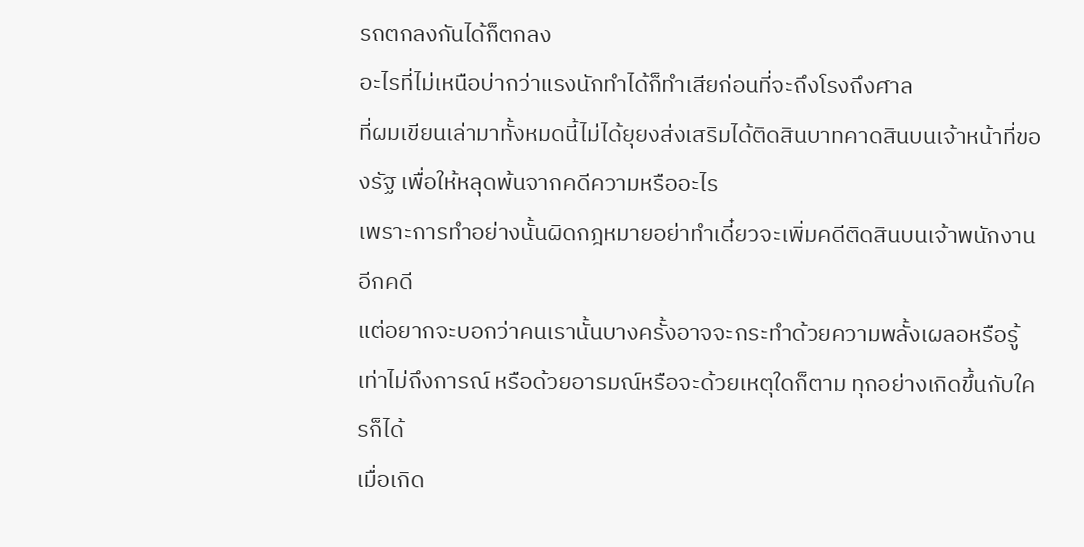รถตกลงกันได้ก็ตกลง
อะไรที่ไม่เหนือบ่ากว่าแรงนักทำได้ก็ทำเสียก่อนที่จะถึงโรงถึงศาล
ที่ผมเขียนเล่ามาทั้งหมดนี้ไม่ได้ยุยงส่งเสริมได้ติดสินบาทคาดสินบนเจ้าหน้าที่ของรัฐ เพื่อให้หลุดพ้นจากคดีความหรืออะไร
เพราะการทำอย่างนั้นผิดกฎหมายอย่าทำเดี๋ยวจะเพิ่มคดีติดสินบนเจ้าพนักงานอีกคดี
แต่อยากจะบอกว่าคนเรานั้นบางครั้งอาจจะกระทำด้วยความพลั้งเผลอหรือรู้เท่าไม่ถึงการณ์ หรือด้วยอารมณ์หรือจะด้วยเหตุใดก็ตาม ทุกอย่างเกิดขึ้นกับใครก็ได้
เมื่อเกิด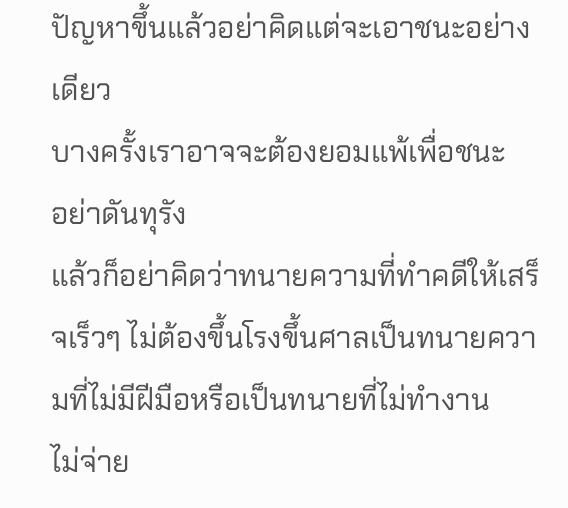ปัญหาขึ้นแล้วอย่าคิดแต่จะเอาชนะอย่างเดียว
บางครั้งเราอาจจะต้องยอมแพ้เพื่อชนะ
อย่าดันทุรัง
แล้วก็อย่าคิดว่าทนายความที่ทำคดีให้เสร็จเร็วๆ ไม่ต้องขึ้นโรงขึ้นศาลเป็นทนายความที่ไม่มีฝีมือหรือเป็นทนายที่ไม่ทำงาน
ไม่จ่าย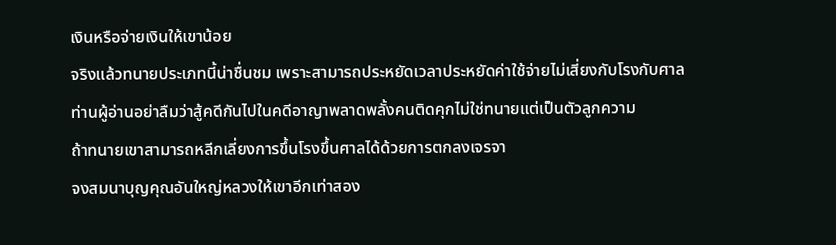เงินหรือจ่ายเงินให้เขาน้อย
จริงแล้วทนายประเภทนี้น่าชื่นชม เพราะสามารถประหยัดเวลาประหยัดค่าใช้จ่ายไม่เสี่ยงกับโรงกับศาล
ท่านผู้อ่านอย่าลืมว่าสู้คดีกันไปในคดีอาญาพลาดพลั้งคนติดคุกไม่ใช่ทนายแต่เป็นตัวลูกความ
ถ้าทนายเขาสามารถหลีกเลี่ยงการขึ้นโรงขึ้นศาลได้ด้วยการตกลงเจรจา
จงสมนาบุญคุณอันใหญ่หลวงให้เขาอีกเท่าสอง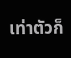เท่าตัวก็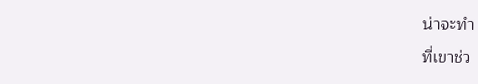น่าจะทำ
ที่เขาช่ว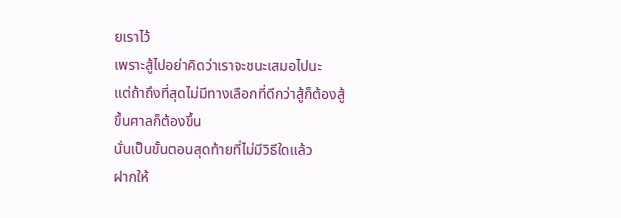ยเราไว้
เพราะสู้ไปอย่าคิดว่าเราจะชนะเสมอไปนะ
แต่ถ้าถึงที่สุดไม่มีทางเลือกที่ดีกว่าสู้ก็ต้องสู้
ขึ้นศาลก็ต้องขึ้น
นั่นเป็นขั้นตอนสุดท้ายที่ไม่มีวิธีใดแล้ว
ฝากให้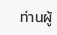ท่านผู้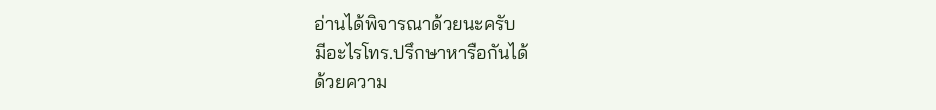อ่านได้พิจารณาด้วยนะครับ
มีอะไรโทร.ปรึกษาหารือกันได้
ด้วยความ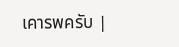เคารพครับ |